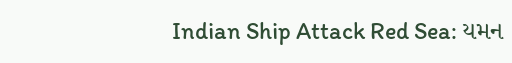Indian Ship Attack Red Sea: યમન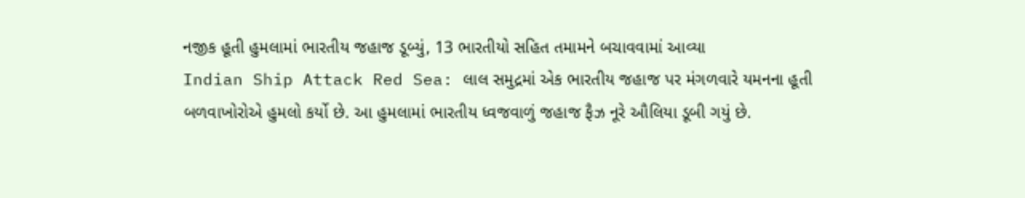નજીક હૂતી હુમલામાં ભારતીય જહાજ ડૂબ્યું, 13 ભારતીયો સહિત તમામને બચાવવામાં આવ્યા
Indian Ship Attack Red Sea: લાલ સમુદ્રમાં એક ભારતીય જહાજ પર મંગળવારે યમનના હૂતી બળવાખોરોએ હુમલો કર્યો છે. આ હુમલામાં ભારતીય ધ્વજવાળું જહાજ ફૈઝ નૂરે ઔલિયા ડૂબી ગયું છે.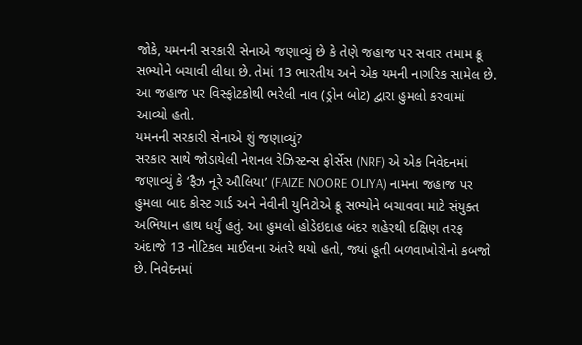જોકે, યમનની સરકારી સેનાએ જણાવ્યું છે કે તેણે જહાજ પર સવાર તમામ ક્રૂ સભ્યોને બચાવી લીધા છે. તેમાં 13 ભારતીય અને એક યમની નાગરિક સામેલ છે. આ જહાજ પર વિસ્ફોટકોથી ભરેલી નાવ (ડ્રોન બોટ) દ્વારા હુમલો કરવામાં આવ્યો હતો.
યમનની સરકારી સેનાએ શું જણાવ્યું?
સરકાર સાથે જોડાયેલી નેશનલ રેઝિસ્ટન્સ ફોર્સેસ (NRF) એ એક નિવેદનમાં જણાવ્યું કે ‘ફૈઝ નૂરે ઔલિયા’ (FAIZE NOORE OLIYA) નામના જહાજ પર હુમલા બાદ કોસ્ટ ગાર્ડ અને નેવીની યુનિટોએ ક્રૂ સભ્યોને બચાવવા માટે સંયુક્ત અભિયાન હાથ ધર્યું હતું. આ હુમલો હોડેઇદાહ બંદર શહેરથી દક્ષિણ તરફ અંદાજે 13 નોટિકલ માઈલના અંતરે થયો હતો, જ્યાં હૂતી બળવાખોરોનો કબજો છે. નિવેદનમાં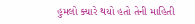હુમલો ક્યારે થયો હતો તેની માહિતી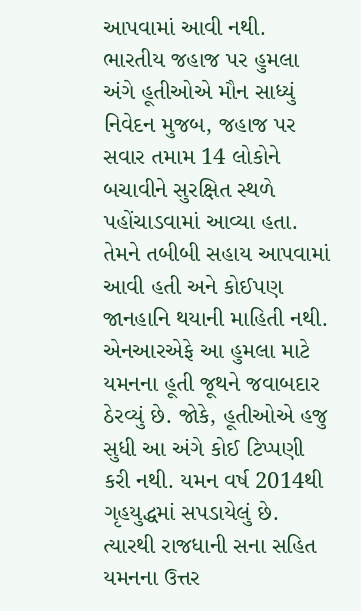આપવામાં આવી નથી.
ભારતીય જહાજ પર હુમલા અંગે હૂતીઓએ મૌન સાધ્યું
નિવેદન મુજબ, જહાજ પર સવાર તમામ 14 લોકોને બચાવીને સુરક્ષિત સ્થળે પહોંચાડવામાં આવ્યા હતા. તેમને તબીબી સહાય આપવામાં આવી હતી અને કોઈપણ જાનહાનિ થયાની માહિતી નથી. એનઆરએફે આ હુમલા માટે યમનના હૂતી જૂથને જવાબદાર ઠેરવ્યું છે. જોકે, હૂતીઓએ હજુ સુધી આ અંગે કોઈ ટિપ્પણી કરી નથી. યમન વર્ષ 2014થી ગૃહયુદ્ધમાં સપડાયેલું છે. ત્યારથી રાજધાની સના સહિત યમનના ઉત્તર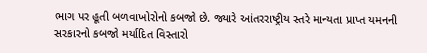ભાગ પર હૂતી બળવાખોરોનો કબજો છે. જ્યારે આંતરરાષ્ટ્રીય સ્તરે માન્યતા પ્રાપ્ત યમનની સરકારનો કબજો મર્યાદિત વિસ્તારો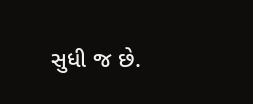સુધી જ છે.